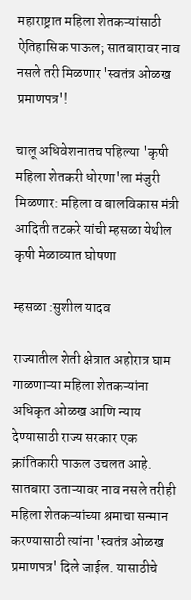महाराष्ट्रात महिला शेतकऱ्यांसाठी ऐतिहासिक पाऊल; सातबारावर नाव नसले तरी मिळणार 'स्वतंत्र ओळख प्रमाणपत्र'!

चालू अधिवेशनातच पहिल्या 'कृषी महिला शेतकरी धोरणा'ला मंजुरी मिळणार: महिला व बालविकास मंत्री आदिती तटकरे यांची म्हसळा येथील कृषी मेळाव्यात घोषणा

म्हसळा :सुशील यादव

राज्यातील शेती क्षेत्रात अहोरात्र घाम गाळणाऱ्या महिला शेतकऱ्यांना अधिकृत ओळख आणि न्याय देण्यासाठी राज्य सरकार एक क्रांतिकारी पाऊल उचलत आहे. सातबारा उताऱ्यावर नाव नसले तरीही महिला शेतकऱ्यांच्या श्रमाचा सन्मान करण्यासाठी त्यांना 'स्वतंत्र ओळख प्रमाणपत्र' दिले जाईल. यासाठीचे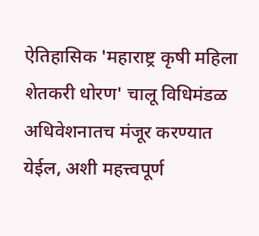ऐतिहासिक 'महाराष्ट्र कृषी महिला शेतकरी धोरण' चालू विधिमंडळ अधिवेशनातच मंजूर करण्यात येईल, अशी महत्त्वपूर्ण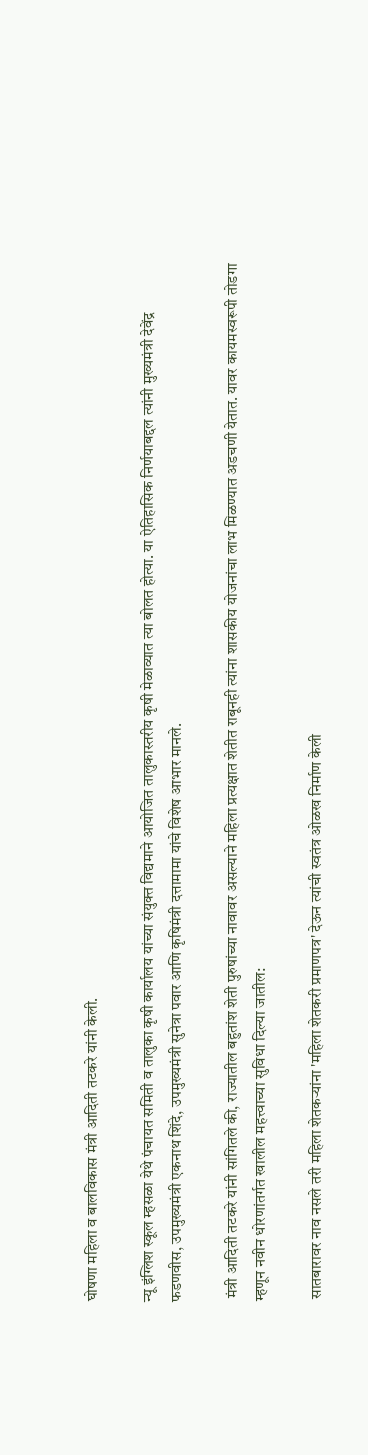घोषणा महिला व बालविकास मंत्री आदिती तटकरे यांनी केली.

न्यू इंग्लिश स्कूल म्हसळा येथे पंचायत समिती व तालुका कृषी कार्यालय यांच्या संयुक्त विद्यमाने आयोजित तालुकास्तरीय कृषी मेळाव्यात त्या बोलत होत्या. या ऐतिहासिक निर्णयाबद्दल त्यांनी मुख्यमंत्री देवेंद्र फडणवीस, उपमुख्यमंत्री एकनाथ शिंदे, उपमुख्यमंत्री सुनेत्रा पवार आणि कृषिमंत्री दत्तामामा यांचे विशेष आभार मानले.

 मंत्री आदिती तटकरे यांनी सांगितले की, राज्यातील बहुतांश शेती पुरुषांच्या नावावर असल्याने महिला प्रत्यक्षात शेतीत राबूनही त्यांना शासकीय योजनांचा लाभ मिळण्यात अडचणी येतात. यावर कायमस्वरूपी तोडगा म्हणून नवीन धोरणांतर्गत खालील महत्त्वाच्या सुविधा दिल्या जातील:

 सातबारावर नाव नसले तरी महिला शेतकऱ्यांना 'महिला शेतकरी प्रमाणपत्र' देऊन त्यांची स्वतंत्र ओळख निर्माण केली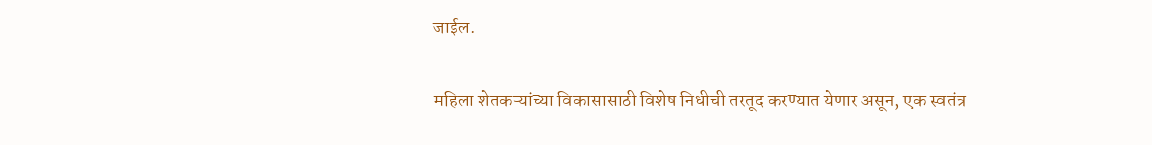जाईल.

महिला शेतकऱ्यांच्या विकासासाठी विशेष निधीची तरतूद करण्यात येणार असून, एक स्वतंत्र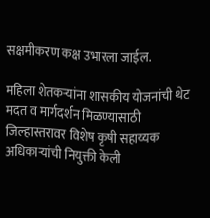सक्षमीकरण कक्ष उभारला जाईल.

महिला शेतकऱ्यांना शासकीय योजनांची थेट मदत व मार्गदर्शन मिळण्यासाठी जिल्हास्तरावर विशेष कृषी सहाय्यक अधिकाऱ्यांची नियुक्ती केली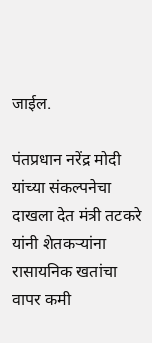जाईल.

पंतप्रधान नरेंद्र मोदी यांच्या संकल्पनेचा दाखला देत मंत्री तटकरे यांनी शेतकऱ्यांना रासायनिक खतांचा वापर कमी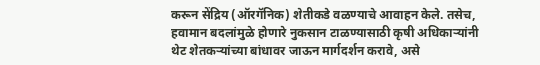करून सेंद्रिय (ऑरगॅनिक) शेतीकडे वळण्याचे आवाहन केले. तसेच, हवामान बदलांमुळे होणारे नुकसान टाळण्यासाठी कृषी अधिकाऱ्यांनी थेट शेतकऱ्यांच्या बांधावर जाऊन मार्गदर्शन करावे, असे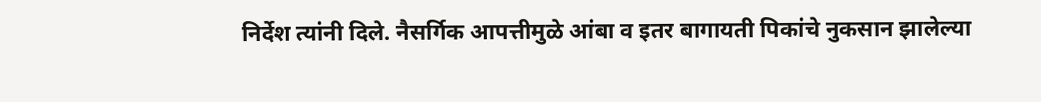निर्देश त्यांनी दिले. नैसर्गिक आपत्तीमुळे आंबा व इतर बागायती पिकांचे नुकसान झालेल्या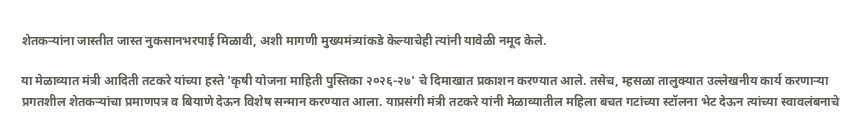शेतकऱ्यांना जास्तीत जास्त नुकसानभरपाई मिळावी, अशी मागणी मुख्यमंत्र्यांकडे केल्याचेही त्यांनी यावेळी नमूद केले.

या मेळाव्यात मंत्री आदिती तटकरे यांच्या हस्ते 'कृषी योजना माहिती पुस्तिका २०२६-२७' चे दिमाखात प्रकाशन करण्यात आले. तसेच, म्हसळा तालुक्यात उल्लेखनीय कार्य करणाऱ्या प्रगतशील शेतकऱ्यांचा प्रमाणपत्र व बियाणे देऊन विशेष सन्मान करण्यात आला. याप्रसंगी मंत्री तटकरे यांनी मेळाव्यातील महिला बचत गटांच्या स्टॉलना भेट देऊन त्यांच्या स्वावलंबनाचे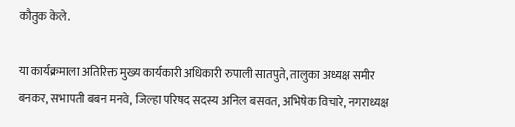कौतुक केले.

या कार्यक्रमाला अतिरिक्त मुख्य कार्यकारी अधिकारी रुपाली सातपुते, तालुका अध्यक्ष समीर बनकर, सभापती बबन मनवे, जिल्हा परिषद सदस्य अनिल बसवत, अभिषेक विचारे, नगराध्यक्ष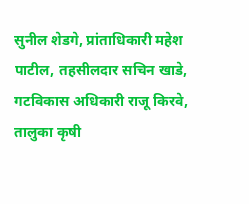सुनील शेडगे, प्रांताधिकारी महेश पाटील, तहसीलदार सचिन खाडे, गटविकास अधिकारी राजू किरवे, तालुका कृषी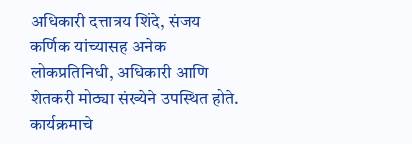अधिकारी दत्तात्रय शिंदे, संजय कर्णिक यांच्यासह अनेक लोकप्रतिनिधी, अधिकारी आणि शेतकरी मोठ्या संख्येने उपस्थित होते. कार्यक्रमाचे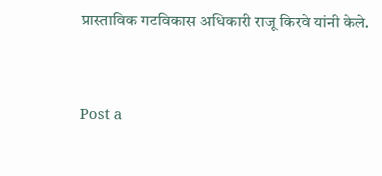प्रास्ताविक गटविकास अधिकारी राजू किरवे यांनी केले.


Post a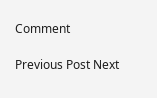Comment

Previous Post Next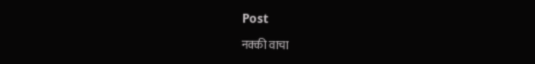Post

नक्की वाचा